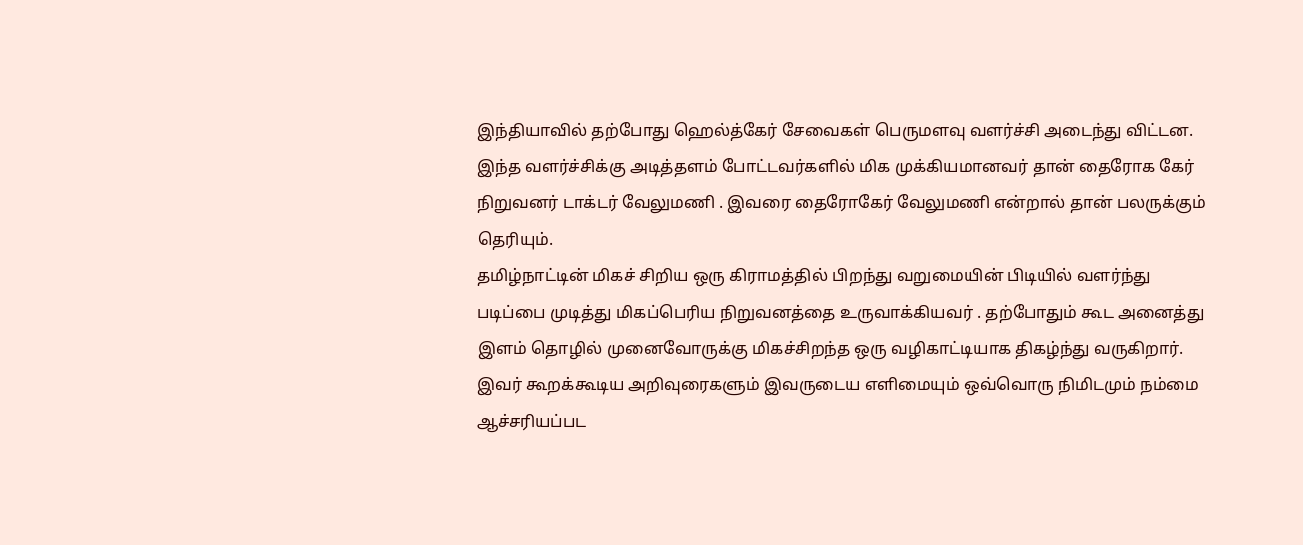இந்தியாவில் தற்போது ஹெல்த்கேர் சேவைகள் பெருமளவு வளர்ச்சி அடைந்து விட்டன. இந்த வளர்ச்சிக்கு அடித்தளம் போட்டவர்களில் மிக முக்கியமானவர் தான் தைரோக கேர் நிறுவனர் டாக்டர் வேலுமணி . இவரை தைரோகேர் வேலுமணி என்றால் தான் பலருக்கும் தெரியும்.
தமிழ்நாட்டின் மிகச் சிறிய ஒரு கிராமத்தில் பிறந்து வறுமையின் பிடியில் வளர்ந்து படிப்பை முடித்து மிகப்பெரிய நிறுவனத்தை உருவாக்கியவர் . தற்போதும் கூட அனைத்து இளம் தொழில் முனைவோருக்கு மிகச்சிறந்த ஒரு வழிகாட்டியாக திகழ்ந்து வருகிறார். இவர் கூறக்கூடிய அறிவுரைகளும் இவருடைய எளிமையும் ஒவ்வொரு நிமிடமும் நம்மை ஆச்சரியப்பட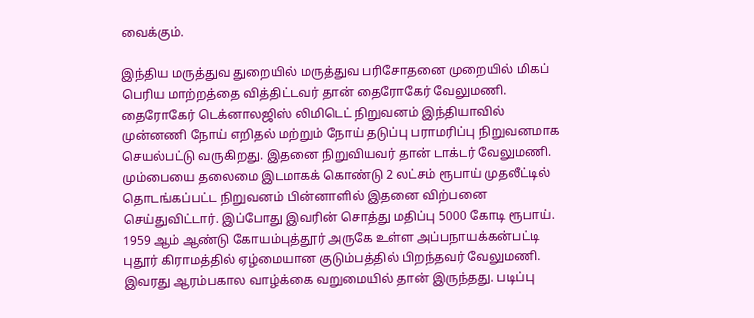வைக்கும்.

இந்திய மருத்துவ துறையில் மருத்துவ பரிசோதனை முறையில் மிகப் பெரிய மாற்றத்தை வித்திட்டவர் தான் தைரோகேர் வேலுமணி. தைரோகேர் டெக்னாலஜிஸ் லிமிடெட் நிறுவனம் இந்தியாவில் முன்னணி நோய் எறிதல் மற்றும் நோய் தடுப்பு பராமரிப்பு நிறுவனமாக செயல்பட்டு வருகிறது. இதனை நிறுவியவர் தான் டாக்டர் வேலுமணி. மும்பையை தலைமை இடமாகக் கொண்டு 2 லட்சம் ரூபாய் முதலீட்டில் தொடங்கப்பட்ட நிறுவனம் பின்னாளில் இதனை விற்பனை செய்துவிட்டார். இப்போது இவரின் சொத்து மதிப்பு 5000 கோடி ரூபாய்.
1959 ஆம் ஆண்டு கோயம்புத்தூர் அருகே உள்ள அப்பநாயக்கன்பட்டி புதூர் கிராமத்தில் ஏழ்மையான குடும்பத்தில் பிறந்தவர் வேலுமணி. இவரது ஆரம்பகால வாழ்க்கை வறுமையில் தான் இருந்தது. படிப்பு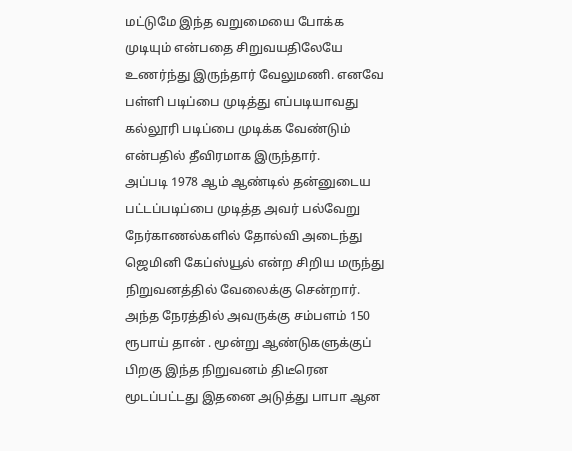மட்டுமே இந்த வறுமையை போக்க முடியும் என்பதை சிறுவயதிலேயே உணர்ந்து இருந்தார் வேலுமணி. எனவே பள்ளி படிப்பை முடித்து எப்படியாவது கல்லூரி படிப்பை முடிக்க வேண்டும் என்பதில் தீவிரமாக இருந்தார்.
அப்படி 1978 ஆம் ஆண்டில் தன்னுடைய பட்டப்படிப்பை முடித்த அவர் பல்வேறு நேர்காணல்களில் தோல்வி அடைந்து ஜெமினி கேப்ஸ்யூல் என்ற சிறிய மருந்து நிறுவனத்தில் வேலைக்கு சென்றார். அந்த நேரத்தில் அவருக்கு சம்பளம் 150 ரூபாய் தான் . மூன்று ஆண்டுகளுக்குப் பிறகு இந்த நிறுவனம் திடீரென மூடப்பட்டது இதனை அடுத்து பாபா ஆன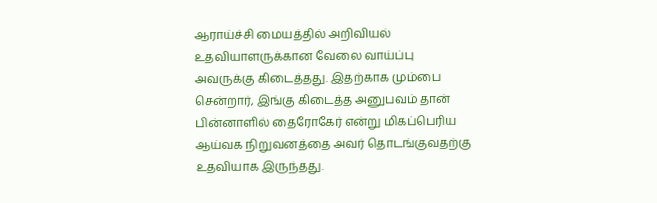ஆராய்ச்சி மையத்தில் அறிவியல் உதவியாளருக்கான வேலை வாய்ப்பு அவருக்கு கிடைத்தது. இதற்காக மும்பை சென்றார், இங்கு கிடைத்த அனுபவம் தான் பின்னாளில் தைரோகேர் என்று மிகப்பெரிய ஆய்வக நிறுவனத்தை அவர் தொடங்குவதற்கு உதவியாக இருந்தது.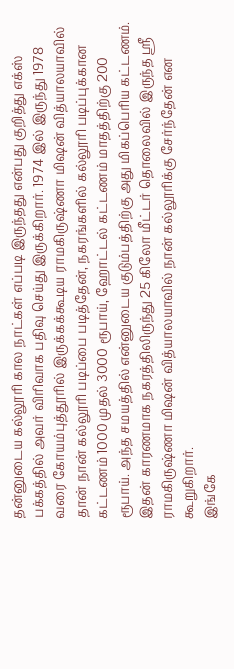தன்னுடைய கல்லூரி கால நாட்கள் எப்படி இருந்தது என்பது குறித்து எக்ஸ் பக்கத்தில் அவர் விரிவாக பதிவு செய்து இருக்கிறார். 1974 இல் இருந்து 1978 வரை கோயம்புத்தூரில் இருக்கக்கூடிய ராமகிருஷ்ணா மிஷன் வித்யாலயாவில் தான் நான் கல்லூரி படிப்பை படித்தேன், நகரங்களில் கல்லூரி படிப்புக்கான கட்டணம் 1000 முதல் 3000 ரூபாய், ஹோட்டல் கட்டணம் மாதத்திற்கு 200 ரூபாய். அந்த சமயத்தில் என்னுடைய குடும்பத்திற்கு அது மிகப்பெரிய கட்டணம். இதன் காரணமாக நகரத்திலிருந்து 25 கிலோ மீட்டர் தொலைவில் இருந்த ஸ்ரீ ராமகிருஷ்ணா மிஷன் வித்யாலயாவில் நான் கல்லூரிக்கு சேர்ந்தேன் என கூறுகிறார்.
இங்கே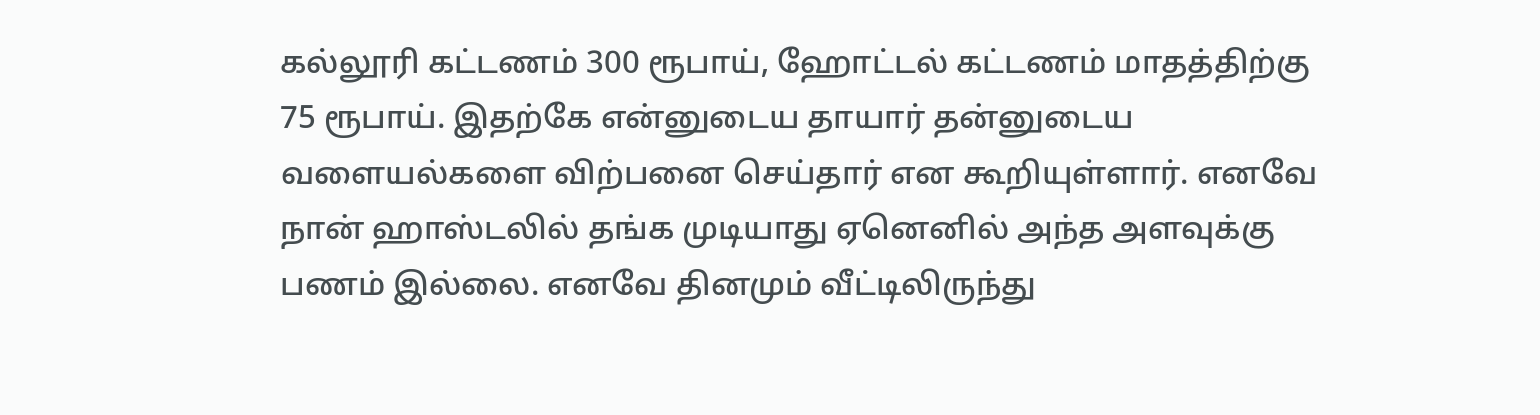கல்லூரி கட்டணம் 300 ரூபாய், ஹோட்டல் கட்டணம் மாதத்திற்கு 75 ரூபாய். இதற்கே என்னுடைய தாயார் தன்னுடைய வளையல்களை விற்பனை செய்தார் என கூறியுள்ளார். எனவே நான் ஹாஸ்டலில் தங்க முடியாது ஏனெனில் அந்த அளவுக்கு பணம் இல்லை. எனவே தினமும் வீட்டிலிருந்து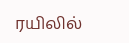ரயிலில்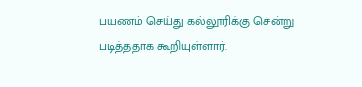பயணம் செய்து கல்லூரிக்கு சென்று படித்ததாக கூறியுள்ளார்.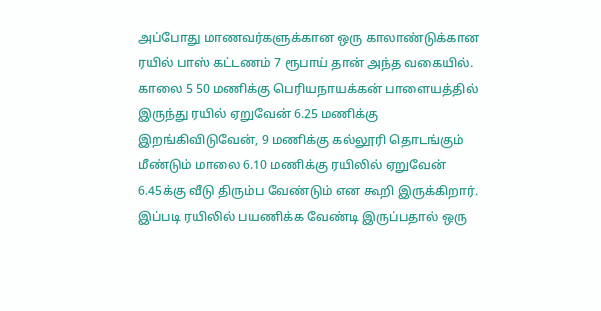அப்போது மாணவர்களுக்கான ஒரு காலாண்டுக்கான ரயில் பாஸ் கட்டணம் 7 ரூபாய் தான் அந்த வகையில். காலை 5 50 மணிக்கு பெரியநாயக்கன் பாளையத்தில் இருந்து ரயில் ஏறுவேன் 6.25 மணிக்கு இறங்கிவிடுவேன், 9 மணிக்கு கல்லூரி தொடங்கும் மீண்டும் மாலை 6.10 மணிக்கு ரயிலில் ஏறுவேன் 6.45க்கு வீடு திரும்ப வேண்டும் என கூறி இருக்கிறார்.
இப்படி ரயிலில் பயணிக்க வேண்டி இருப்பதால் ஒரு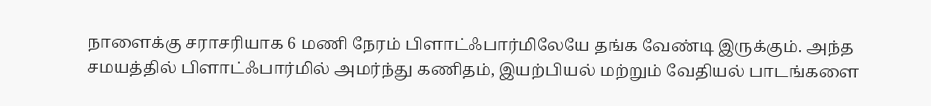நாளைக்கு சராசரியாக 6 மணி நேரம் பிளாட்ஃபார்மிலேயே தங்க வேண்டி இருக்கும். அந்த சமயத்தில் பிளாட்ஃபார்மில் அமர்ந்து கணிதம், இயற்பியல் மற்றும் வேதியல் பாடங்களை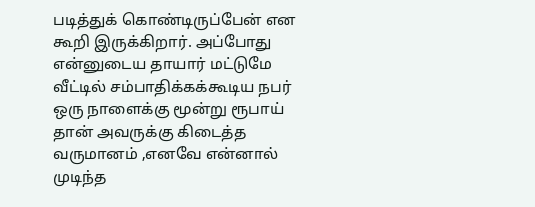படித்துக் கொண்டிருப்பேன் என கூறி இருக்கிறார். அப்போது என்னுடைய தாயார் மட்டுமே வீட்டில் சம்பாதிக்கக்கூடிய நபர் ஒரு நாளைக்கு மூன்று ரூபாய் தான் அவருக்கு கிடைத்த வருமானம் ,எனவே என்னால் முடிந்த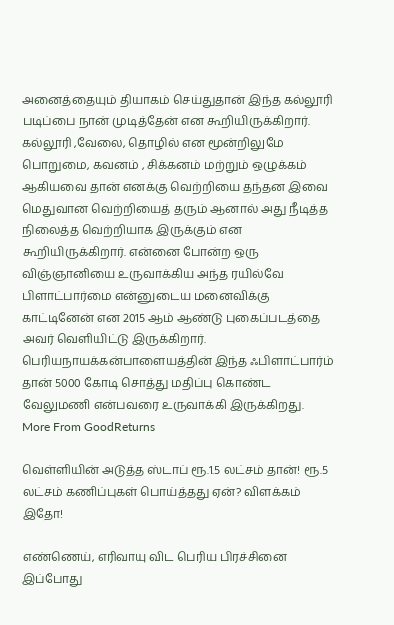அனைத்தையும் தியாகம் செய்துதான் இந்த கல்லூரி படிப்பை நான் முடித்தேன் என கூறியிருக்கிறார்.
கல்லூரி ,வேலை, தொழில் என மூன்றிலுமே பொறுமை, கவனம் , சிக்கனம் மற்றும் ஒழுக்கம் ஆகியவை தான் எனக்கு வெற்றியை தந்தன இவை மெதுவான வெற்றியைத் தரும் ஆனால் அது நீடித்த நிலைத்த வெற்றியாக இருக்கும் என கூறியிருக்கிறார். என்னை போன்ற ஒரு விஞ்ஞானியை உருவாக்கிய அந்த ரயில்வே பிளாட்பார்மை என்னுடைய மனைவிக்கு காட்டினேன் என 2015 ஆம் ஆண்டு புகைப்படத்தை அவர் வெளியிட்டு இருக்கிறார். பெரியநாயக்கன்பாளையத்தின் இந்த ஃபிளாட்பார்ம் தான் 5000 கோடி சொத்து மதிப்பு கொண்ட வேலுமணி என்பவரை உருவாக்கி இருக்கிறது.
More From GoodReturns

வெள்ளியின் அடுத்த ஸ்டாப் ரூ.1.5 லட்சம் தான்! ரூ.5 லட்சம் கணிப்புகள் பொய்த்தது ஏன்? விளக்கம் இதோ!

எண்ணெய், எரிவாயு விட பெரிய பிரச்சினை இப்போது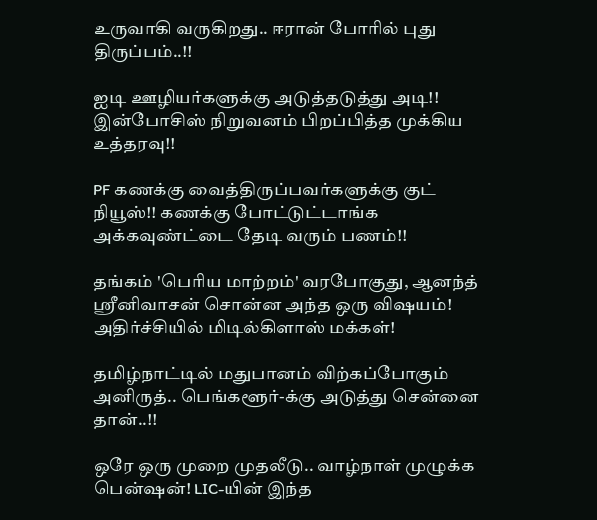உருவாகி வருகிறது.. ஈரான் போரில் புது திருப்பம்..!!

ஐடி ஊழியர்களுக்கு அடுத்தடுத்து அடி!! இன்போசிஸ் நிறுவனம் பிறப்பித்த முக்கிய உத்தரவு!!

PF கணக்கு வைத்திருப்பவர்களுக்கு குட் நியூஸ்!! கணக்கு போட்டுட்டாங்க அக்கவுண்ட்டை தேடி வரும் பணம்!!

தங்கம் 'பெரிய மாற்றம்' வரபோகுது, ஆனந்த் ஸ்ரீனிவாசன் சொன்ன அந்த ஒரு விஷயம்! அதிர்ச்சியில் மிடில்கிளாஸ் மக்கள்!

தமிழ்நாட்டில் மதுபானம் விற்கப்போகும் அனிருத்.. பெங்களூர்-க்கு அடுத்து சென்னை தான்..!!

ஒரே ஒரு முறை முதலீடு.. வாழ்நாள் முழுக்க பென்ஷன்! LIC-யின் இந்த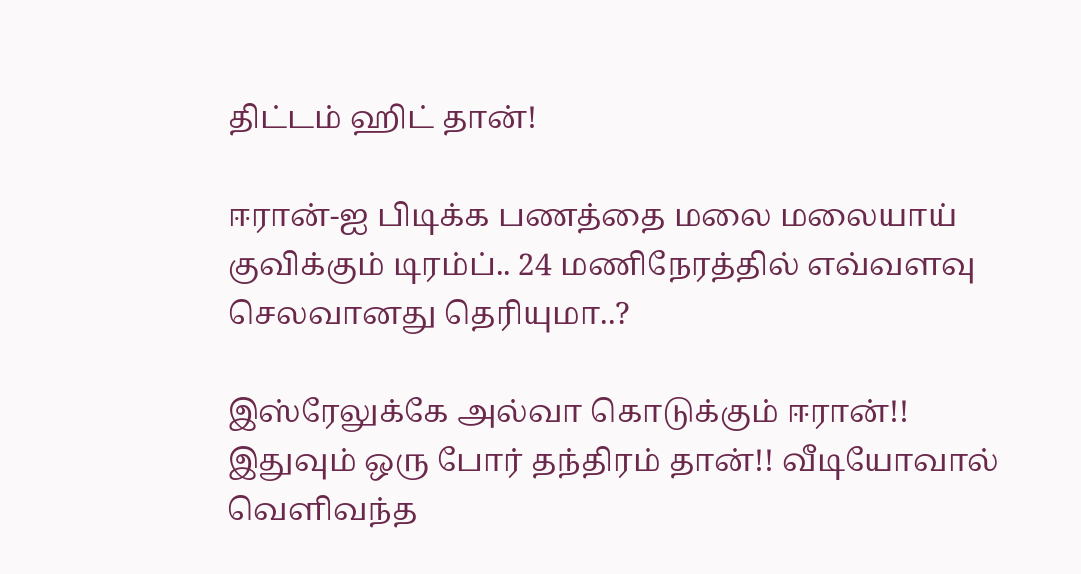திட்டம் ஹிட் தான்!

ஈரான்-ஐ பிடிக்க பணத்தை மலை மலையாய் குவிக்கும் டிரம்ப்.. 24 மணிநேரத்தில் எவ்வளவு செலவானது தெரியுமா..?

இஸ்ரேலுக்கே அல்வா கொடுக்கும் ஈரான்!! இதுவும் ஒரு போர் தந்திரம் தான்!! வீடியோவால் வெளிவந்த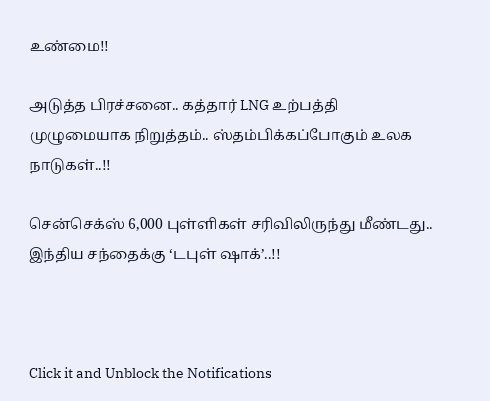உண்மை!!

அடுத்த பிரச்சனை.. கத்தார் LNG உற்பத்தி முழுமையாக நிறுத்தம்.. ஸ்தம்பிக்கப்போகும் உலக நாடுகள்..!!

சென்செக்ஸ் 6,000 புள்ளிகள் சரிவிலிருந்து மீண்டது.. இந்திய சந்தைக்கு ‘டபுள் ஷாக்’..!!



Click it and Unblock the Notifications